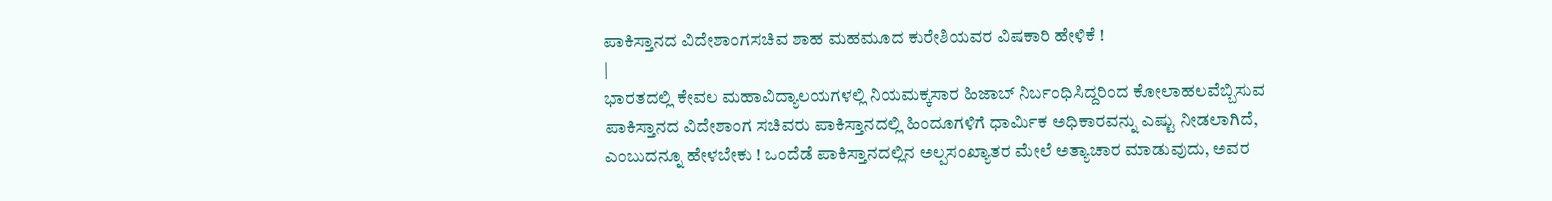ಪಾಕಿಸ್ತಾನದ ವಿದೇಶಾಂಗಸಚಿವ ಶಾಹ ಮಹಮೂದ ಕುರೇಶಿಯವರ ವಿಷಕಾರಿ ಹೇಳಿಕೆ !
|
ಭಾರತದಲ್ಲಿ ಕೇವಲ ಮಹಾವಿದ್ಯಾಲಯಗಳಲ್ಲಿ ನಿಯಮಕ್ಕಸಾರ ಹಿಜಾಬ್ ನಿರ್ಬಂಧಿಸಿದ್ದರಿಂದ ಕೋಲಾಹಲವೆಬ್ಬಿಸುವ ಪಾಕಿಸ್ತಾನದ ವಿದೇಶಾಂಗ ಸಚಿವರು ಪಾಕಿಸ್ತಾನದಲ್ಲಿ ಹಿಂದೂಗಳಿಗೆ ಧಾರ್ಮಿಕ ಅಧಿಕಾರವನ್ನು ಎಷ್ಟು ನೀಡಲಾಗಿದೆ, ಎಂಬುದನ್ನೂ ಹೇಳಬೇಕು ! ಒಂದೆಡೆ ಪಾಕಿಸ್ತಾನದಲ್ಲಿನ ಅಲ್ಪಸಂಖ್ಯಾತರ ಮೇಲೆ ಅತ್ಯಾಚಾರ ಮಾಡುವುದು, ಅವರ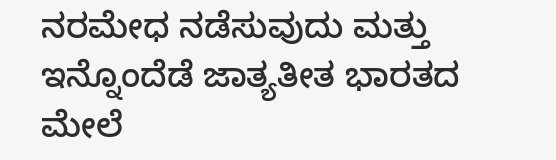ನರಮೇಧ ನಡೆಸುವುದು ಮತ್ತು ಇನ್ನೊಂದೆಡೆ ಜಾತ್ಯತೀತ ಭಾರತದ ಮೇಲೆ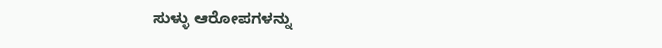ಸುಳ್ಳು ಆರೋಪಗಳನ್ನು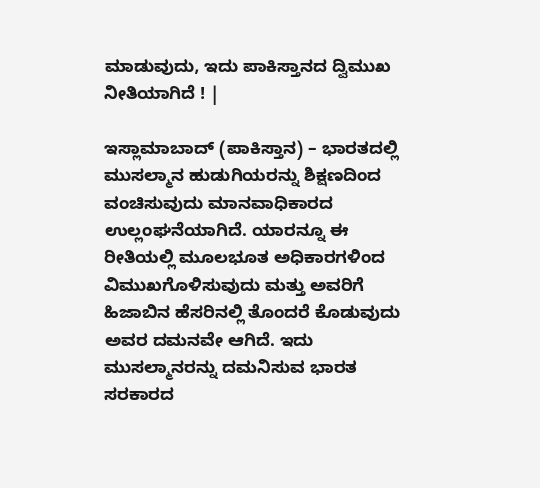ಮಾಡುವುದು, ಇದು ಪಾಕಿಸ್ತಾನದ ದ್ವಿಮುಖ ನೀತಿಯಾಗಿದೆ ! |

ಇಸ್ಲಾಮಾಬಾದ್ (ಪಾಕಿಸ್ತಾನ) – ಭಾರತದಲ್ಲಿ ಮುಸಲ್ಮಾನ ಹುಡುಗಿಯರನ್ನು ಶಿಕ್ಷಣದಿಂದ ವಂಚಿಸುವುದು ಮಾನವಾಧಿಕಾರದ ಉಲ್ಲಂಘನೆಯಾಗಿದೆ. ಯಾರನ್ನೂ ಈ ರೀತಿಯಲ್ಲಿ ಮೂಲಭೂತ ಅಧಿಕಾರಗಳಿಂದ ವಿಮುಖಗೊಳಿಸುವುದು ಮತ್ತು ಅವರಿಗೆ ಹಿಜಾಬಿನ ಹೆಸರಿನಲ್ಲಿ ತೊಂದರೆ ಕೊಡುವುದು ಅವರ ದಮನವೇ ಆಗಿದೆ. ಇದು ಮುಸಲ್ಮಾನರನ್ನು ದಮನಿಸುವ ಭಾರತ ಸರಕಾರದ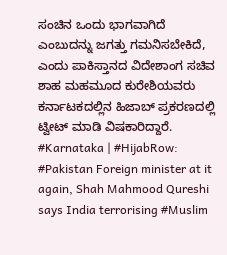ಸಂಚಿನ ಒಂದು ಭಾಗವಾಗಿದೆ ಎಂಬುದನ್ನು ಜಗತ್ತು ಗಮನಿಸಬೇಕಿದೆ, ಎಂದು ಪಾಕಿಸ್ತಾನದ ವಿದೇಶಾಂಗ ಸಚಿವ ಶಾಹ ಮಹಮೂದ ಕುರೇಶಿಯವರು ಕರ್ನಾಟಕದಲ್ಲಿನ ಹಿಜಾಬ್ ಪ್ರಕರಣದಲ್ಲಿ ಟ್ವೀಟ್ ಮಾಡಿ ವಿಷಕಾರಿದ್ದಾರೆ.
#Karnataka | #HijabRow: #Pakistan Foreign minister at it again, Shah Mahmood Qureshi says India terrorising #Muslim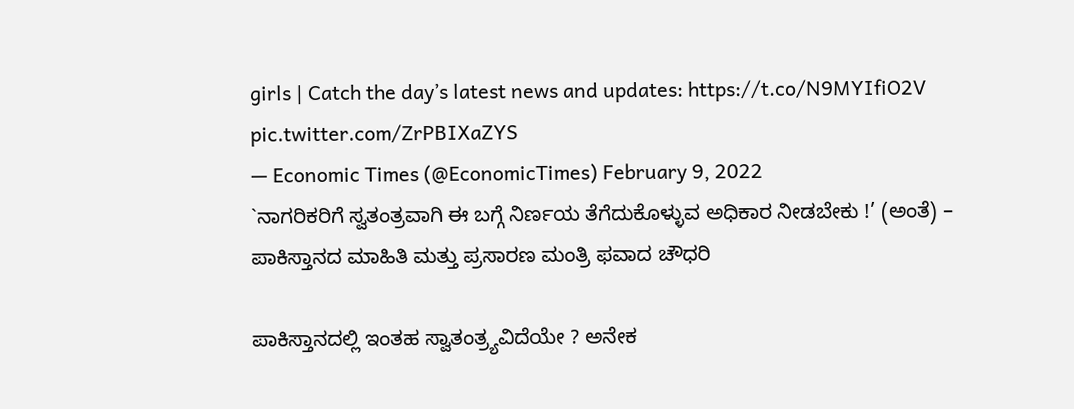girls | Catch the day’s latest news and updates: https://t.co/N9MYIfiO2V pic.twitter.com/ZrPBIXaZYS
— Economic Times (@EconomicTimes) February 9, 2022
`ನಾಗರಿಕರಿಗೆ ಸ್ವತಂತ್ರವಾಗಿ ಈ ಬಗ್ಗೆ ನಿರ್ಣಯ ತೆಗೆದುಕೊಳ್ಳುವ ಅಧಿಕಾರ ನೀಡಬೇಕು !’ (ಅಂತೆ) – ಪಾಕಿಸ್ತಾನದ ಮಾಹಿತಿ ಮತ್ತು ಪ್ರಸಾರಣ ಮಂತ್ರಿ ಫವಾದ ಚೌಧರಿ

ಪಾಕಿಸ್ತಾನದಲ್ಲಿ ಇಂತಹ ಸ್ವಾತಂತ್ರ್ಯವಿದೆಯೇ ? ಅನೇಕ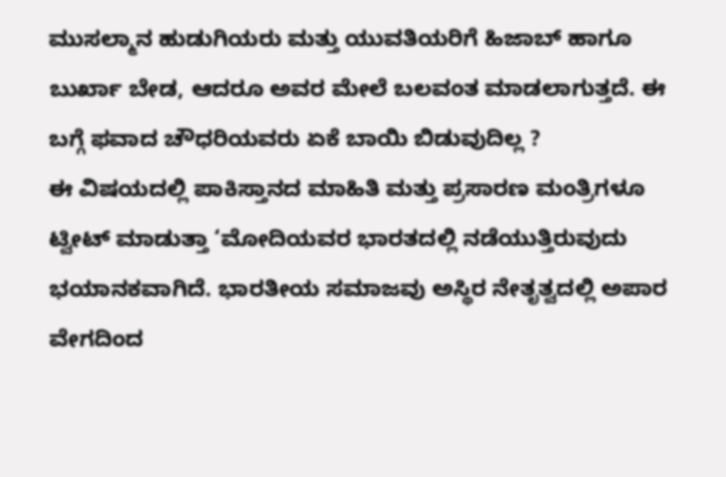ಮುಸಲ್ಮಾನ ಹುಡುಗಿಯರು ಮತ್ತು ಯುವತಿಯರಿಗೆ ಹಿಜಾಬ್ ಹಾಗೂ ಬುರ್ಖಾ ಬೇಡ, ಆದರೂ ಅವರ ಮೇಲೆ ಬಲವಂತ ಮಾಡಲಾಗುತ್ತದೆ. ಈ ಬಗ್ಗೆ ಫವಾದ ಚೌಧರಿಯವರು ಏಕೆ ಬಾಯಿ ಬಿಡುವುದಿಲ್ಲ ?
ಈ ವಿಷಯದಲ್ಲಿ ಪಾಕಿಸ್ತಾನದ ಮಾಹಿತಿ ಮತ್ತು ಪ್ರಸಾರಣ ಮಂತ್ರಿಗಳೂ ಟ್ವೀಟ್ ಮಾಡುತ್ತಾ ‘ಮೋದಿಯವರ ಭಾರತದಲ್ಲಿ ನಡೆಯುತ್ತಿರುವುದು ಭಯಾನಕವಾಗಿದೆ. ಭಾರತೀಯ ಸಮಾಜವು ಅಸ್ಥಿರ ನೇತೃತ್ವದಲ್ಲಿ ಅಪಾರ ವೇಗದಿಂದ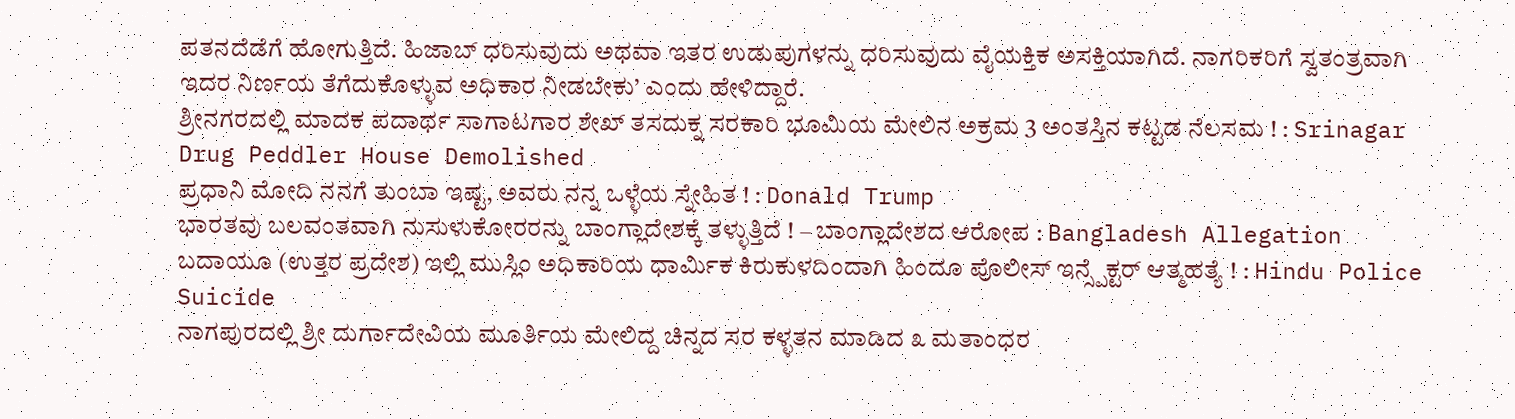ಪತನದೆಡೆಗೆ ಹೋಗುತ್ತಿದೆ. ಹಿಜಾಬ್ ಧರಿಸುವುದು ಅಥವಾ ಇತರ ಉಡುಪುಗಳನ್ನು ಧರಿಸುವುದು ವೈಯಕ್ತಿಕ ಅಸಕ್ತಿಯಾಗಿದೆ. ನಾಗರಿಕರಿಗೆ ಸ್ವತಂತ್ರವಾಗಿ ಇದರ ನಿರ್ಣಯ ತೆಗೆದುಕೊಳ್ಳುವ ಅಧಿಕಾರ ನೀಡಬೇಕು’ ಎಂದು ಹೇಳಿದ್ದಾರೆ.
ಶ್ರೀನಗರದಲ್ಲಿ ಮಾದಕ ಪದಾರ್ಥ ಸಾಗಾಟಗಾರ ಶೇಖ್ ತಸದುಕ್ನ ಸರಕಾರಿ ಭೂಮಿಯ ಮೇಲಿನ ಅಕ್ರಮ 3 ಅಂತಸ್ತಿನ ಕಟ್ಟಡ ನೆಲಸಮ ! : Srinagar Drug Peddler House Demolished
ಪ್ರಧಾನಿ ಮೋದಿ ನನಗೆ ತುಂಬಾ ಇಷ್ಟ, ಅವರು ನನ್ನ ಒಳ್ಳೆಯ ಸ್ನೇಹಿತ ! : Donald Trump
ಭಾರತವು ಬಲವಂತವಾಗಿ ನುಸುಳುಕೋರರನ್ನು ಬಾಂಗ್ಲಾದೇಶಕ್ಕೆ ತಳ್ಳುತ್ತಿದೆ ! – ಬಾಂಗ್ಲಾದೇಶದ ಆರೋಪ : Bangladesh Allegation
ಬದಾಯೂ (ಉತ್ತರ ಪ್ರದೇಶ) ಇಲ್ಲಿ ಮುಸ್ಲಿಂ ಅಧಿಕಾರಿಯ ಧಾರ್ಮಿಕ ಕಿರುಕುಳದಿಂದಾಗಿ ಹಿಂದೂ ಪೊಲೀಸ್ ಇನ್ಸ್ಪೆಕ್ಟರ್ ಆತ್ಮಹತ್ಯೆ ! : Hindu Police Suicide
ನಾಗಪುರದಲ್ಲಿ ಶ್ರೀ ದುರ್ಗಾದೇವಿಯ ಮೂರ್ತಿಯ ಮೇಲಿದ್ದ ಚಿನ್ನದ ಸರ ಕಳ್ಳತನ ಮಾಡಿದ ೩ ಮತಾಂಧರ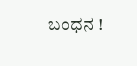ಬಂಧನ !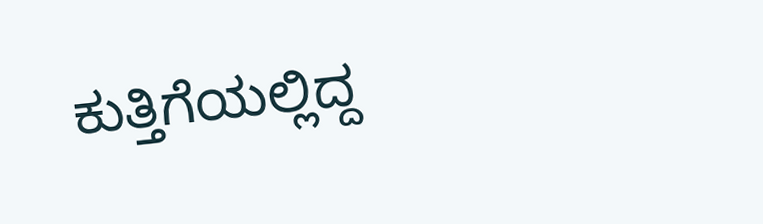ಕುತ್ತಿಗೆಯಲ್ಲಿದ್ದ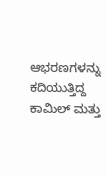ಆಭರಣಗಳನ್ನು ಕದಿಯುತ್ತಿದ್ದ ಕಾಮಿಲ್ ಮತ್ತು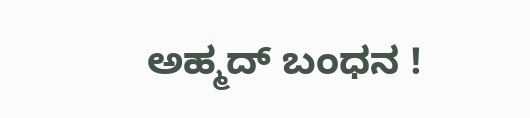ಅಹ್ಮದ್ ಬಂಧನ !